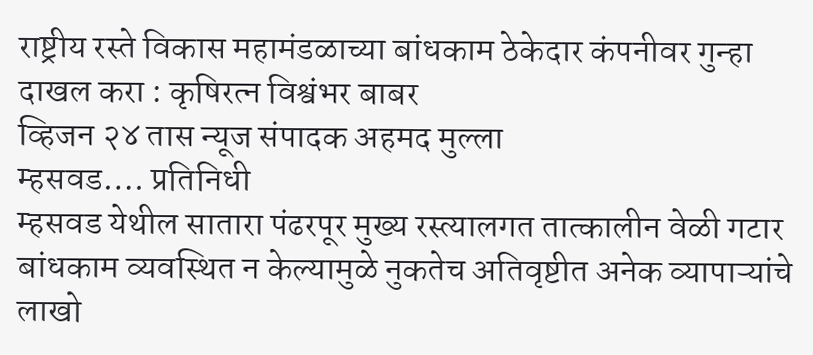राष्ट्रीय रस्ते विकास महामंडळाच्या बांधकाम ठेकेदार कंपनीवर गुन्हा दाखल करा : कृषिरत्न विश्वंभर बाबर
व्हिजन २४ तास न्यूज संपादक अहमद मुल्ला
म्हसवड…. प्रतिनिधी
म्हसवड येथील सातारा पंढरपूर मुख्य रस्त्यालगत तात्कालीन वेळी गटार बांधकाम व्यवस्थित न केल्यामुळे नुकतेच अतिवृष्टीत अनेक व्यापाऱ्यांचे लाखो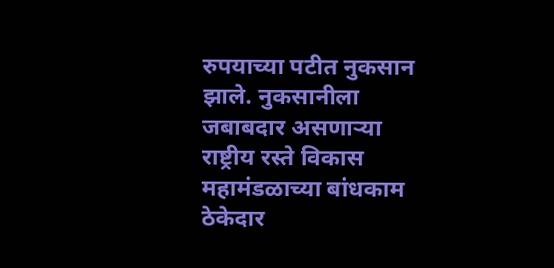रुपयाच्या पटीत नुकसान झाले. नुकसानीला जबाबदार असणाऱ्या राष्ट्रीय रस्ते विकास महामंडळाच्या बांधकाम ठेकेदार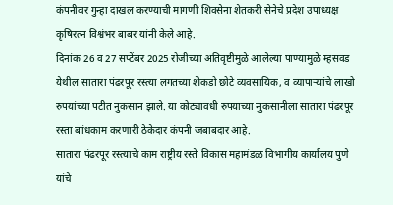कंपनीवर गुन्हा दाखल करण्याची मागणी शिवसेना शेतकरी सेनेचे प्रदेश उपाध्यक्ष कृषिरत्न विश्वंभर बाबर यांनी केले आहे.
दिनांक 26 व 27 सप्टेंबर 2025 रोजीच्या अतिवृष्टीमुळे आलेल्या पाण्यामुळे म्हसवड येथील सातारा पंढरपूर रस्त्या लगतच्या शेकडो छोटे व्यवसायिक, व व्यापाऱ्यांचे लाखो रुपयांच्या पटीत नुकसान झाले. या कोट्यावधी रुपयाच्या नुकसानीला सातारा पंढरपूर रस्ता बांधकाम करणारी ठेकेदार कंपनी जबाबदार आहे.
सातारा पंढरपूर रस्त्याचे काम राष्ट्रीय रस्ते विकास महामंडळ विभागीय कार्यालय पुणे यांचे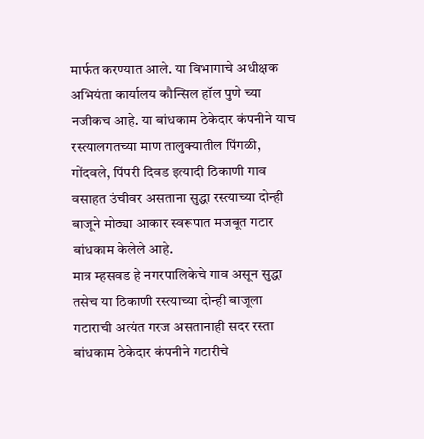मार्फत करण्यात आले. या विभागाचे अधीक्षक अभियंता कार्यालय कौन्सिल हॉल पुणे च्या नजीकच आहे. या बांधकाम ठेकेदार कंपनीने याच रस्त्यालगतच्या माण तालुक्यातील पिंगळी, गोंदवले, पिंपरी दिवड इत्यादी ठिकाणी गाव वसाहत उंचीवर असताना सुद्धा रस्त्याच्या दोन्ही बाजूने मोठ्या आकार स्वरूपात मजबूत गटार बांधकाम केलेले आहे.
मात्र म्हसवड हे नगरपालिकेचे गाव असून सुद्धा तसेच या ठिकाणी रस्त्याच्या दोन्ही बाजूला गटाराची अत्यंत गरज असतानाही सदर रस्ता बांधकाम ठेकेदार कंपनीने गटारीचे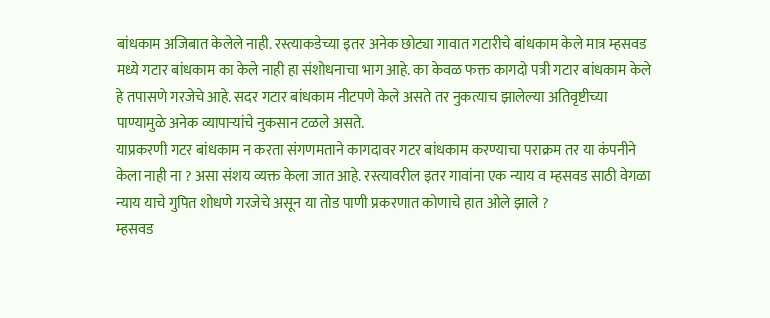बांधकाम अजिबात केलेले नाही. रस्त्याकडेच्या इतर अनेक छोट्या गावात गटारीचे बांधकाम केले मात्र म्हसवड मध्ये गटार बांधकाम का केले नाही हा संशोधनाचा भाग आहे. का केवळ फक्त कागदो पत्री गटार बांधकाम केले हे तपासणे गरजेचे आहे. सदर गटार बांधकाम नीटपणे केले असते तर नुकत्याच झालेल्या अतिवृष्टीच्या पाण्यामुळे अनेक व्यापाऱ्यांचे नुकसान टळले असते.
याप्रकरणी गटर बांधकाम न करता संगणमताने कागदावर गटर बांधकाम करण्याचा पराक्रम तर या कंपनीने केला नाही ना ? असा संशय व्यक्त केला जात आहे. रस्त्यावरील इतर गावांना एक न्याय व म्हसवड साठी वेगळा न्याय याचे गुपित शोधणे गरजेचे असून या तोड पाणी प्रकरणात कोणाचे हात ओले झाले ?
म्हसवड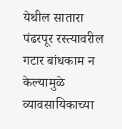येथील सातारा पंढरपूर रस्त्यावरील गटार बांधकाम न केल्यामुळे व्यावसायिकाच्या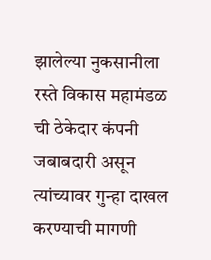झालेल्या नुकसानीला रस्ते विकास महामंडळ ची ठेकेदार कंपनी जबाबदारी असून त्यांच्यावर गुन्हा दाखल करण्याची मागणी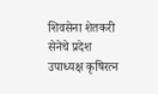शिवसेना शेतकरी सेनेचे प्रदेश उपाध्यक्ष कृषिरत्न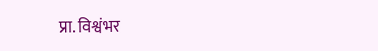प्रा. विश्वंभर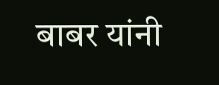बाबर यांनी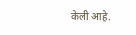केली आहे.